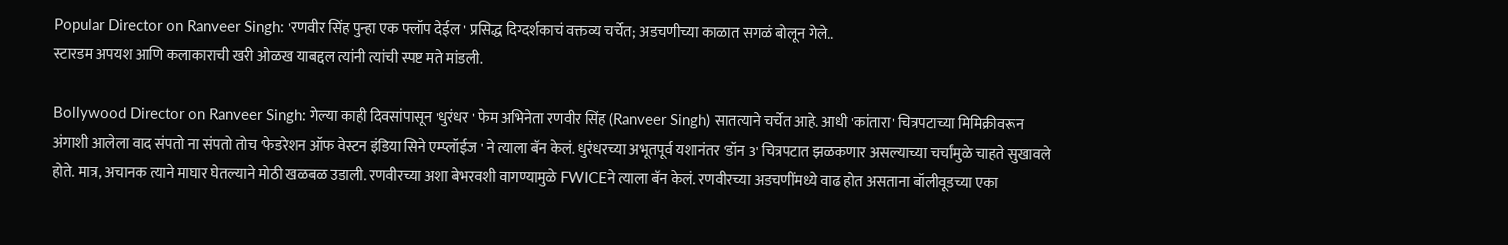Popular Director on Ranveer Singh: 'रणवीर सिंह पुन्हा एक फ्लॉप देईल ' प्रसिद्ध दिग्दर्शकाचं वक्तव्य चर्चेत; अडचणीच्या काळात सगळं बोलून गेले..
स्टारडम अपयश आणि कलाकाराची खरी ओळख याबद्दल त्यांनी त्यांची स्पष्ट मते मांडली.

Bollywood Director on Ranveer Singh: गेल्या काही दिवसांपासून 'धुरंधर ' फेम अभिनेता रणवीर सिंह (Ranveer Singh) सातत्याने चर्चेत आहे. आधी 'कांतारा' चित्रपटाच्या मिमिक्रीवरून अंगाशी आलेला वाद संपतो ना संपतो तोच 'फेडरेशन ऑफ वेस्टन इंडिया सिने एम्प्लॉईज ' ने त्याला बॅन केलं. धुरंधरच्या अभूतपूर्व यशानंतर 'डॉन 3' चित्रपटात झळकणार असल्याच्या चर्चांमुळे चाहते सुखावले होते. मात्र, अचानक त्याने माघार घेतल्याने मोठी खळबळ उडाली. रणवीरच्या अशा बेभरवशी वागण्यामुळे FWICEने त्याला बॅन केलं. रणवीरच्या अडचणींमध्ये वाढ होत असताना बॉलीवूडच्या एका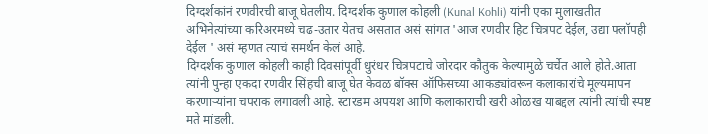दिग्दर्शकांनं रणवीरची बाजू घेतलीय. दिग्दर्शक कुणाल कोहली (Kunal Kohli) यांनी एका मुलाखतीत अभिनेत्यांच्या करिअरमध्ये चढ-उतार येतच असतात असं सांगत 'आज रणवीर हिट चित्रपट देईल, उद्या फ्लॉपही देईल ' असं म्हणत त्याचं समर्थन केलं आहे.
दिग्दर्शक कुणाल कोहली काही दिवसांपूर्वी धुरंधर चित्रपटाचे जोरदार कौतुक केल्यामुळे चर्चेत आले होते.आता त्यांनी पुन्हा एकदा रणवीर सिंहची बाजू घेत केवळ बॉक्स ऑफिसच्या आकड्यांवरून कलाकारांचे मूल्यमापन करणाऱ्यांना चपराक लगावली आहे. स्टारडम अपयश आणि कलाकाराची खरी ओळख याबद्दल त्यांनी त्यांची स्पष्ट मते मांडली.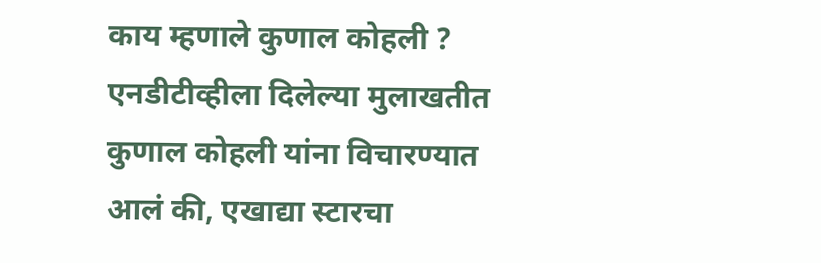काय म्हणाले कुणाल कोहली ?
एनडीटीव्हीला दिलेल्या मुलाखतीत कुणाल कोहली यांना विचारण्यात आलं की, एखाद्या स्टारचा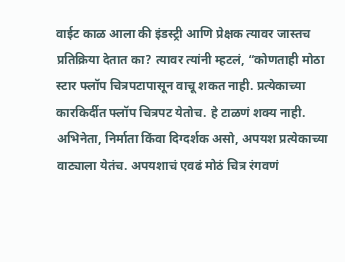वाईट काळ आला की इंडस्ट्री आणि प्रेक्षक त्यावर जास्तच प्रतिक्रिया देतात का? त्यावर त्यांनी म्हटलं, “कोणताही मोठा स्टार फ्लॉप चित्रपटापासून वाचू शकत नाही. प्रत्येकाच्या कारकिर्दीत फ्लॉप चित्रपट येतोच. हे टाळणं शक्य नाही. अभिनेता, निर्माता किंवा दिग्दर्शक असो, अपयश प्रत्येकाच्या वाट्याला येतंच. अपयशाचं एवढं मोठं चित्र रंगवणं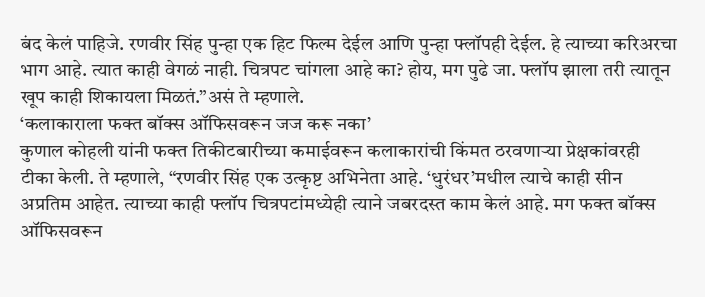बंद केलं पाहिजे. रणवीर सिंह पुन्हा एक हिट फिल्म देईल आणि पुन्हा फ्लॉपही देईल. हे त्याच्या करिअरचा भाग आहे. त्यात काही वेगळं नाही. चित्रपट चांगला आहे का? होय, मग पुढे जा. फ्लॉप झाला तरी त्यातून खूप काही शिकायला मिळतं.”असं ते म्हणाले.
‘कलाकाराला फक्त बॉक्स ऑफिसवरून जज करू नका’
कुणाल कोहली यांनी फक्त तिकीटबारीच्या कमाईवरून कलाकारांची किंमत ठरवणाऱ्या प्रेक्षकांवरही टीका केली. ते म्हणाले, “रणवीर सिंह एक उत्कृष्ट अभिनेता आहे. ‘धुरंधर’मधील त्याचे काही सीन अप्रतिम आहेत. त्याच्या काही फ्लॉप चित्रपटांमध्येही त्याने जबरदस्त काम केलं आहे. मग फक्त बॉक्स ऑफिसवरून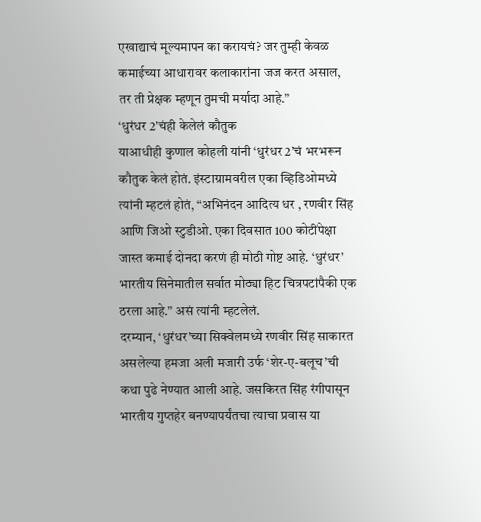एखाद्याचं मूल्यमापन का करायचं? जर तुम्ही केवळ कमाईच्या आधारावर कलाकारांना जज करत असाल, तर ती प्रेक्षक म्हणून तुमची मर्यादा आहे.”
‘धुरंधर 2’चंही केलेलं कौतुक
याआधीही कुणाल कोहली यांनी ‘धुरंधर 2’चं भरभरून कौतुक केलं होतं. इंस्टाग्रामवरील एका व्हिडिओमध्ये त्यांनी म्हटलं होतं, “अभिनंदन आदित्य धर , रणवीर सिंह आणि जिओ स्टुडीओ. एका दिवसात 100 कोटींपेक्षा जास्त कमाई दोनदा करणं ही मोठी गोष्ट आहे. ‘धुरंधर’ भारतीय सिनेमातील सर्वात मोठ्या हिट चित्रपटांपैकी एक ठरला आहे.” असं त्यांनी म्हटलेलं.
दरम्यान, ‘धुरंधर’च्या सिक्वेलमध्ये रणवीर सिंह साकारत असलेल्या हमजा अली मजारी उर्फ ‘शेर-ए-बलूच’ची कथा पुढे नेण्यात आली आहे. जसकिरत सिंह रंगीपासून भारतीय गुप्तहेर बनण्यापर्यंतचा त्याचा प्रवास या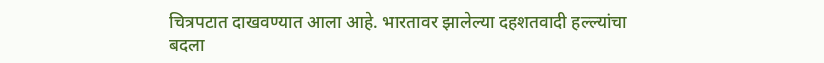चित्रपटात दाखवण्यात आला आहे. भारतावर झालेल्या दहशतवादी हल्ल्यांचा बदला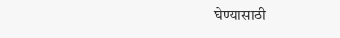घेण्यासाठी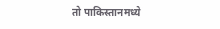तो पाकिस्तानमध्ये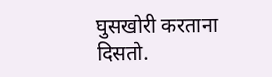घुसखोरी करताना दिसतो.